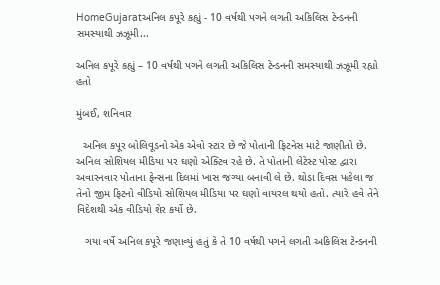HomeGujaratઅનિલ કપૂરે કહ્યું - 10 વર્ષથી પગને લગતી અકિલિસ ટેન્ડનની સમસ્યાથી ઝઝૂમી...

અનિલ કપૂરે કહ્યું – 10 વર્ષથી પગને લગતી અકિલિસ ટેન્ડનની સમસ્યાથી ઝઝૂમી રહ્યો હતો

મુંબઈ, શનિવાર

  અનિલ કપૂર બોલિવૂડનો એક એવો સ્ટાર છે જે પોતાની ફિટનેસ માટે જાણીતો છે. અનિલ સોશિયલ મીડિયા પર ઘણો એક્ટિવ રહે છે. તે પોતાની લેટેસ્ટ પોસ્ટ દ્વારા અવારનવાર પોતાના ફેન્સના દિલમાં ખાસ જગ્યા બનાવી લે છે. થોડા દિવસ પહેલા જ તેનો જીમ ફિટનો વીડિયો સોશિયલ મીડિયા પર ઘણો વાયરલ થયો હતો. ત્યારે હવે તેને વિદેશથી એક વીડિયો શેર કર્યો છે.

   ગયા વર્ષે અનિલ કપૂરે જણાવ્યું હતું કે તે 10 વર્ષથી પગને લગતી અકિલિસ ટેન્ડનની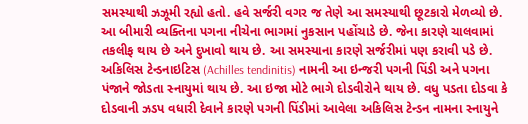સમસ્યાથી ઝઝૂમી રહ્યો હતો. હવે સર્જરી વગર જ તેણે આ સમસ્યાથી છૂટકારો મેળવ્યો છે. આ બીમારી વ્યક્તિના પગના નીચેના ભાગમાં નુકસાન પહોંચાડે છે. જેના કારણે ચાલવામાં તકલીફ થાય છે અને દુખાવો થાય છે. આ સમસ્યાના કારણે સર્જરીમાં પણ કરાવી પડે છે. અકિલિસ ટેન્ડનાઇટિસ (Achilles tendinitis) નામની આ ઇન્જરી પગની પિંડી અને પગના પંજાને જોડતા સ્નાયુમાં થાય છે. આ ઇજા મોટે ભાગે દોડવીરોને થાય છે. વધુ પડતા દોડવા કે દોડવાની ઝડપ વધારી દેવાને કારણે પગની પિંડીમાં આવેલા અકિલિસ ટેન્ડન નામના સ્નાયુને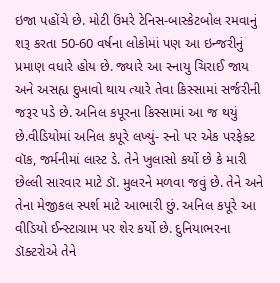ઇજા પહોંચે છે. મોટી ઉંમરે ટેનિસ-બાસ્કેટબોલ રમવાનું શરૂ કરતા 50-60 વર્ષના લોકોમાં પણ આ ઇન્જરીનું પ્રમાણ વધારે હોય છે. જ્યારે આ સ્નાયુ ચિરાઈ જાય અને અસહ્ય દુખાવો થાય ત્યારે તેવા કિસ્સામાં સર્જરીની જરૂર પડે છે. અનિલ કપૂરના કિસ્સામાં આ જ થયું છે.વીડિયોમાં અનિલ કપૂરે લખ્યું- સ્નો પર એક પરફેક્ટ વૉક, જર્મનીમાં લાસ્ટ ડે. તેને ખુલાસો કર્યો છે કે મારી છેલ્લી સારવાર માટે ડૉ. મુલરને મળવા જવું છે. તેને અને તેના મેજીકલ સ્પર્શ માટે આભારી છું. અનિલ કપૂરે આ વીડિયો ઈન્સ્ટાગ્રામ પર શેર કર્યો છે. દુનિયાભરના ડૉક્ટરોએ તેને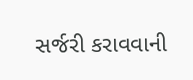સર્જરી કરાવવાની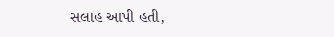સલાહ આપી હતી,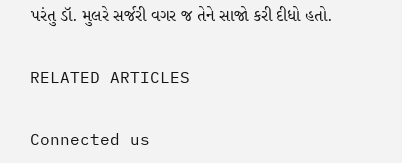પરંતુ ડૉ. મુલરે સર્જરી વગર જ તેને સાજો કરી દીધો હતો.

RELATED ARTICLES

Connected us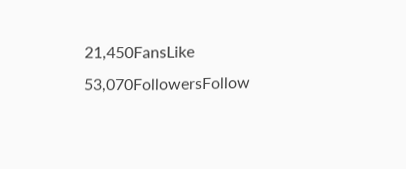21,450FansLike
53,070FollowersFollow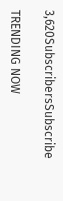3,620SubscribersSubscribe

TRENDING NOW